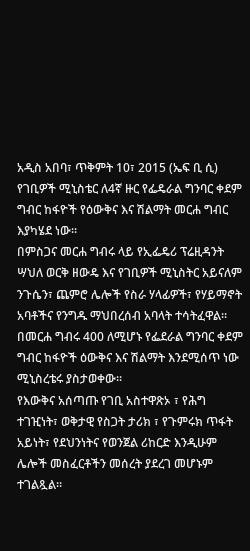አዲስ አበባ፣ ጥቅምት 10፣ 2015 (ኤፍ ቢ ሲ) የገቢዎች ሚኒስቴር ለ4ኛ ዙር የፌዴራል ግንባር ቀደም ግብር ከፋዮች የዕውቅና እና ሽልማት መርሐ ግብር እያካሄደ ነው።
በምስጋና መርሐ ግብሩ ላይ የኢፌዴሪ ፕሬዚዳንት ሣህለ ወርቅ ዘውዴ እና የገቢዎች ሚኒስትር አይናለም ንጉሴን፣ ጨምሮ ሌሎች የስራ ሃላፊዎች፣ የሃይማኖት አባቶችና የንግዱ ማህበረሰብ አባላት ተሳትፈዋል።
በመርሐ ግብሩ 400 ለሚሆኑ የፌደራል ግንባር ቀደም ግብር ከፋዮች ዕውቅና እና ሽልማት እንደሚሰጥ ነው ሚኒስረቴሩ ያስታወቀው፡፡
የእውቅና አሰጣጡ የገቢ አስተዋጽኦ ፣ የሕግ ተገዢነት፣ ወቅታዊ የስጋት ታሪክ ፣ የጉምሩክ ጥፋት አይነት፣ የደህንነትና የወንጀል ሪከርድ እንዲሁም ሌሎች መስፈርቶችን መሰረት ያደረገ መሆኑም ተገልጿል።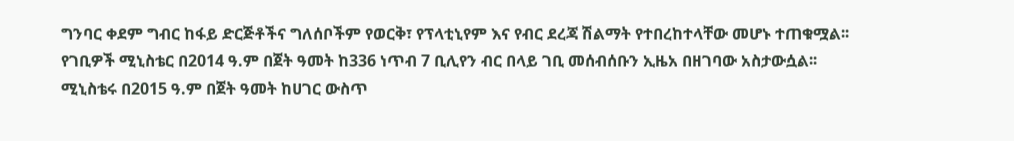ግንባር ቀደም ግብር ከፋይ ድርጅቶችና ግለሰቦችም የወርቅ፣ የፕላቲኒየም እና የብር ደረጃ ሽልማት የተበረከተላቸው መሆኑ ተጠቁሟል፡፡
የገቢዎች ሚኒስቴር በ2014 ዓ.ም በጀት ዓመት ከ336 ነጥብ 7 ቢሊየን ብር በላይ ገቢ መሰብሰቡን ኢዜአ በዘገባው አስታውሷል፡፡
ሚኒስቴሩ በ2015 ዓ.ም በጀት ዓመት ከሀገር ውስጥ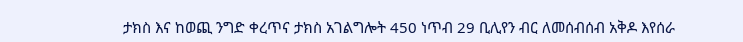ታክስ እና ከወጪ ንግድ ቀረጥና ታክስ አገልግሎት 450 ነጥብ 29 ቢሊየን ብር ለመሰብሰብ አቅዶ እየሰራ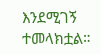እንደሚገኝ ተመላክቷል።